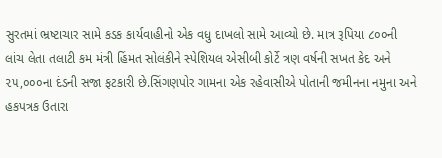સુરતમાં ભ્રષ્ટાચાર સામે કડક કાર્યવાહીનો એક વધુ દાખલો સામે આવ્યો છે. માત્ર રૂપિયા ૮૦૦ની લાંચ લેતા તલાટી કમ મંત્રી હિંમત સોલંકીને સ્પેશિયલ એસીબી કોર્ટે ત્રણ વર્ષની સખત કેદ અને ૨૫,૦૦૦ના દંડની સજા ફટકારી છે.સિંગણપોર ગામના એક રહેવાસીએ પોતાની જમીનના નમુના અને હકપત્રક ઉતારા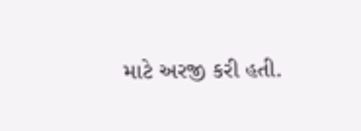માટે અરજી કરી હતી.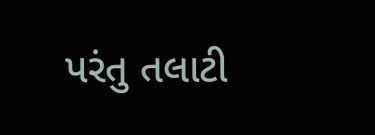પરંતુ તલાટી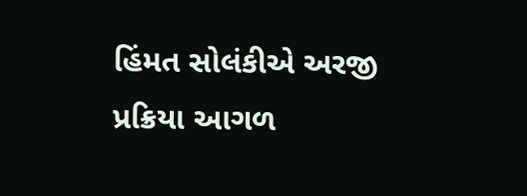હિંમત સોલંકીએ અરજી પ્રક્રિયા આગળ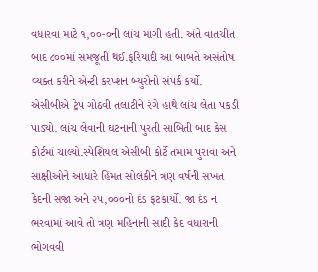વધારવા માટે ૧,૦૦-૦ની લાંચ માગી હતી. અંતે વાતચીત બાદ ૮૦૦માં સમજૂતી થઈ.ફરિયાદી આ બાબતે અસંતોષ વ્યક્ત કરીને એન્ટી કરપ્શન બ્યુરોનો સંપર્ક કર્યો. એસીબીએ ટ્રેપ ગોઠવી તલાટીને રંગે હાથે લાંચ લેતા પકડી પાડ્યો. લાંચ લેવાની ઘટનાની પુરતી સાબિતી બાદ કેસ કોર્ટમાં ચાલ્યો.સ્પેશિયલ એસીબી કોર્ટે તમામ પુરાવા અને સાક્ષીઓને આધારે હિંમત સોલંકીને ત્રણ વર્ષની સખત કેદની સજા અને ૨૫,૦૦૦નો દંડ ફટકાર્યો. જા દંડ ન ભરવામાં આવે તો ત્રણ મહિનાની સાદી કેદ વધારાની ભોગવવી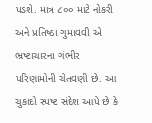પડશે. માત્ર ૮૦૦ માટે નોકરી અને પ્રતિષ્ઠા ગુમાવવી એ ભ્રષ્ટાચારના ગંભીર પરિણામોની ચેતવણી છે. આ ચુકાદો સ્પષ્ટ સંદેશ આપે છે કે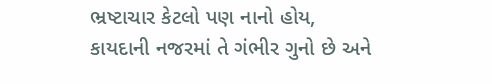ભ્રષ્ટાચાર કેટલો પણ નાનો હોય, કાયદાની નજરમાં તે ગંભીર ગુનો છે અને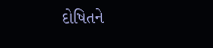દોષિતને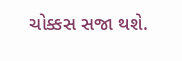ચોક્કસ સજા થશે.